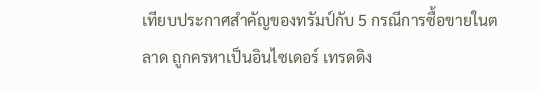เทียบประกาศสำคัญของทรัมป์กับ 5 กรณีการซื้อขายในตลาด ถูกครหาเป็นอินไซเดอร์ เทรดดิง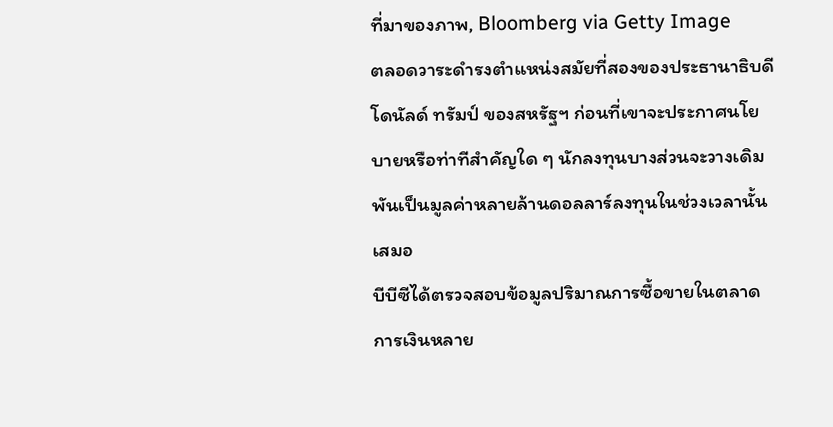ที่มาของภาพ, Bloomberg via Getty Image
ตลอดวาระดำรงตำแหน่งสมัยที่สองของประธานาธิบดีโดนัลด์ ทรัมป์ ของสหรัฐฯ ก่อนที่เขาจะประกาศนโยบายหรือท่าทีสำคัญใด ๆ นักลงทุนบางส่วนจะวางเดิมพันเป็นมูลค่าหลายล้านดอลลาร์ลงทุนในช่วงเวลานั้นเสมอ
บีบีซีได้ตรวจสอบข้อมูลปริมาณการซื้อขายในตลาดการเงินหลาย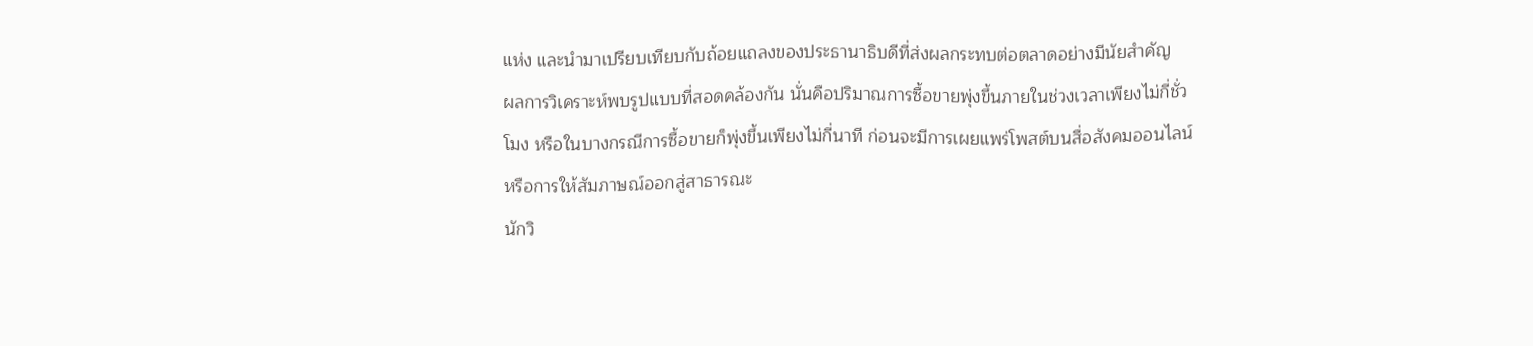แห่ง และนำมาเปรียบเทียบกับถ้อยแถลงของประธานาธิบดีที่ส่งผลกระทบต่อตลาดอย่างมีนัยสำคัญ
ผลการวิเคราะห์พบรูปแบบที่สอดคล้องกัน นั่นคือปริมาณการซื้อขายพุ่งขึ้นภายในช่วงเวลาเพียงไม่กี่ชั่วโมง หรือในบางกรณีการซื้อขายก็พุ่งขึ้นเพียงไม่กี่นาที ก่อนจะมีการเผยแพร่โพสต์บนสื่อสังคมออนไลน์หรือการให้สัมภาษณ์ออกสู่สาธารณะ
นักวิ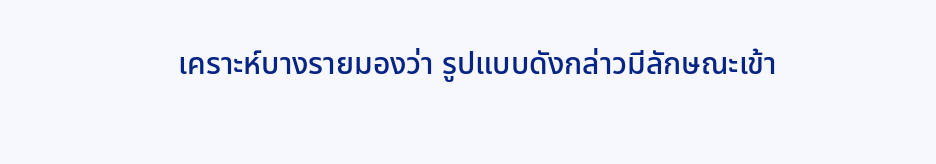เคราะห์บางรายมองว่า รูปแบบดังกล่าวมีลักษณะเข้า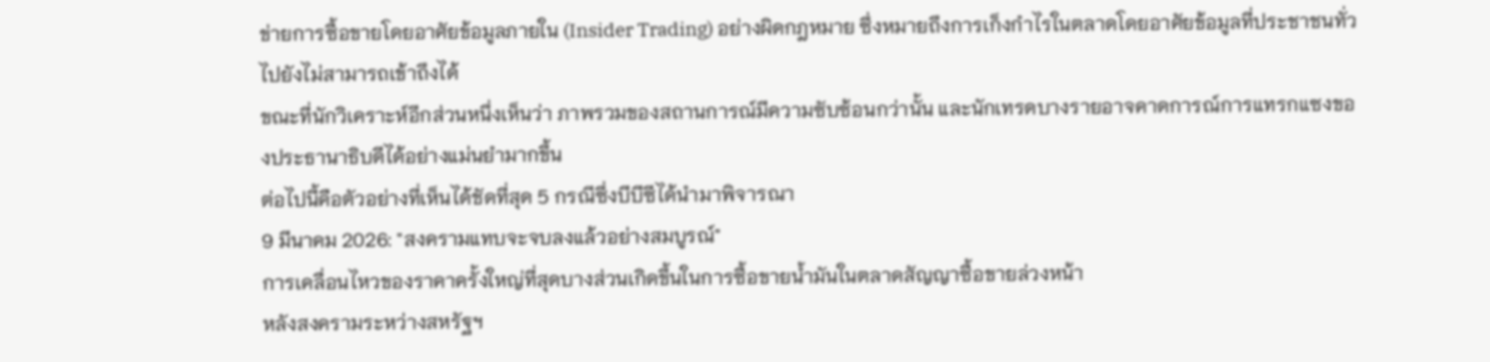ข่ายการซื้อขายโดยอาศัยข้อมูลภายใน (Insider Trading) อย่างผิดกฎหมาย ซึ่งหมายถึงการเก็งกำไรในตลาดโดยอาศัยข้อมูลที่ประชาชนทั่วไปยังไม่สามารถเข้าถึงได้
ขณะที่นักวิเคราะห์อีกส่วนหนึ่งเห็นว่า ภาพรวมของสถานการณ์มีความซับซ้อนกว่านั้น และนักเทรดบางรายอาจคาดการณ์การแทรกแซงของประธานาธิบดีได้อย่างแม่นยำมากขึ้น
ต่อไปนี้คือตัวอย่างที่เห็นได้ชัดที่สุด 5 กรณีซึ่งบีบีซีได้นำมาพิจารณา
9 มีนาคม 2026: "สงครามแทบจะจบลงแล้วอย่างสมบูรณ์"
การเคลื่อนไหวของราคาครั้งใหญ่ที่สุดบางส่วนเกิดขึ้นในการซื้อขายน้ำมันในตลาดสัญญาซื้อขายล่วงหน้า
หลังสงครามระหว่างสหรัฐฯ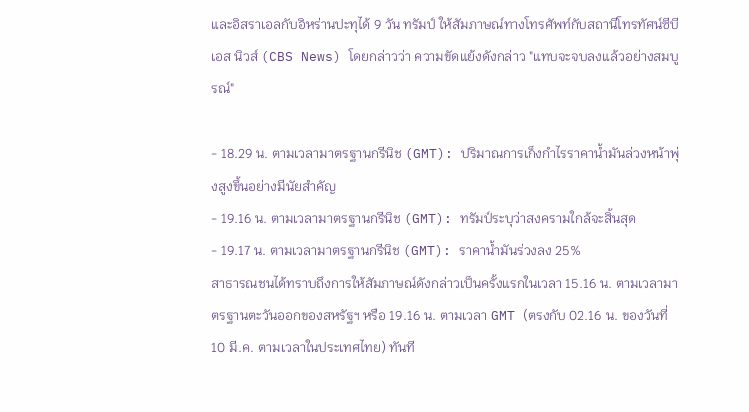และอิสราเอลกับอิหร่านปะทุได้ 9 วัน ทรัมป์ ให้สัมภาษณ์ทางโทรศัพท์กับสถานีโทรทัศน์ซีบีเอส นิวส์ (CBS News) โดยกล่าวว่า ความขัดแย้งดังกล่าว "แทบจะจบลงแล้วอย่างสมบูรณ์"

- 18.29 น. ตามเวลามาตรฐานกรีนิช (GMT): ปริมาณการเก็งกำไรราคาน้ำมันล่วงหน้าพุ่งสูงขึ้นอย่างมีนัยสำคัญ
- 19.16 น. ตามเวลามาตรฐานกรีนิช (GMT): ทรัมป์ระบุว่าสงครามใกล้จะสิ้นสุด
- 19.17 น. ตามเวลามาตรฐานกรีนิช (GMT): ราคาน้ำมันร่วงลง 25%
สาธารณชนได้ทราบถึงการให้สัมภาษณ์ดังกล่าวเป็นครั้งแรกในเวลา 15.16 น. ตามเวลามาตรฐานตะวันออกของสหรัฐฯ หรือ 19.16 น. ตามเวลา GMT (ตรงกับ 02.16 น. ของวันที่ 10 มี.ค. ตามเวลาในประเทศไทย) ทันที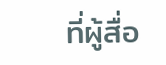ที่ผู้สื่อ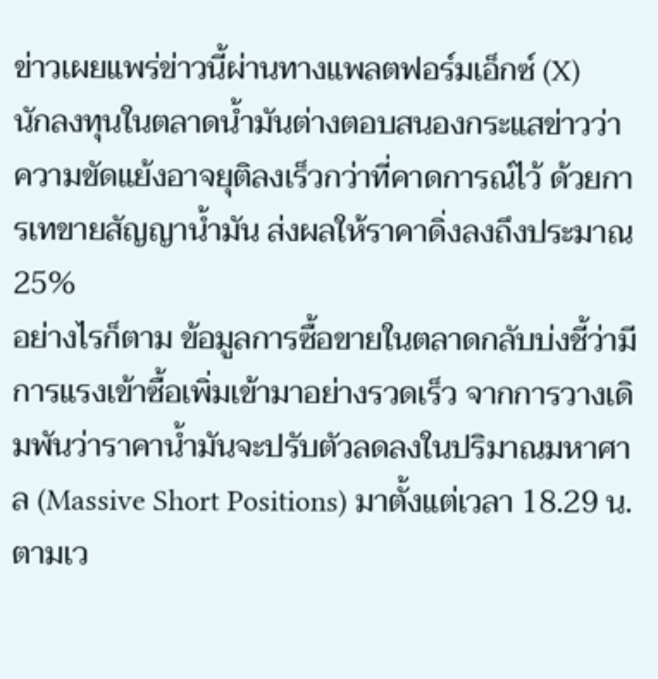ข่าวเผยแพร่ข่าวนี้ผ่านทางแพลตฟอร์มเอ็กซ์ (X)
นักลงทุนในตลาดน้ำมันต่างตอบสนองกระแสข่าวว่าความขัดแย้งอาจยุติลงเร็วกว่าที่คาดการณ์ไว้ ด้วยการเทขายสัญญาน้ำมัน ส่งผลให้ราคาดิ่งลงถึงประมาณ 25%
อย่างไรก็ตาม ข้อมูลการซื้อขายในตลาดกลับบ่งชี้ว่ามีการแรงเข้าซื้อเพิ่มเข้ามาอย่างรวดเร็ว จากการวางเดิมพันว่าราคาน้ำมันจะปรับตัวลดลงในปริมาณมหาศาล (Massive Short Positions) มาตั้งแต่เวลา 18.29 น. ตามเว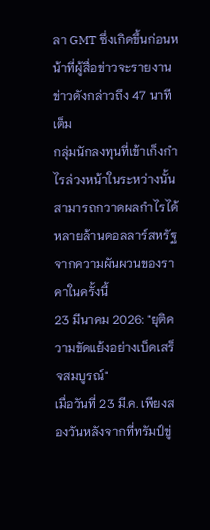ลา GMT ซึ่งเกิดขึ้นก่อนหน้าที่ผู้สื่อข่าวจะรายงานข่าวดังกล่าวถึง 47 นาทีเต็ม
กลุ่มนักลงทุนที่เข้าเก็งกำไรล่วงหน้าในระหว่างนั้นสามารถกวาดผลกำไรได้หลายล้านดอลลาร์สหรัฐจากความผันผวนของราคาในครั้งนี้
23 มีนาคม 2026: "ยุติความขัดแย้งอย่างเบ็ดเสร็จสมบูรณ์"
เมื่อวันที่ 23 มี.ค. เพียงสองวันหลังจากที่ทรัมป์ขู่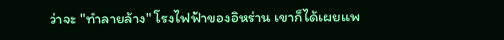ว่าจะ "ทำลายล้าง" โรงไฟฟ้าของอิหร่าน เขาก็ได้เผยแพ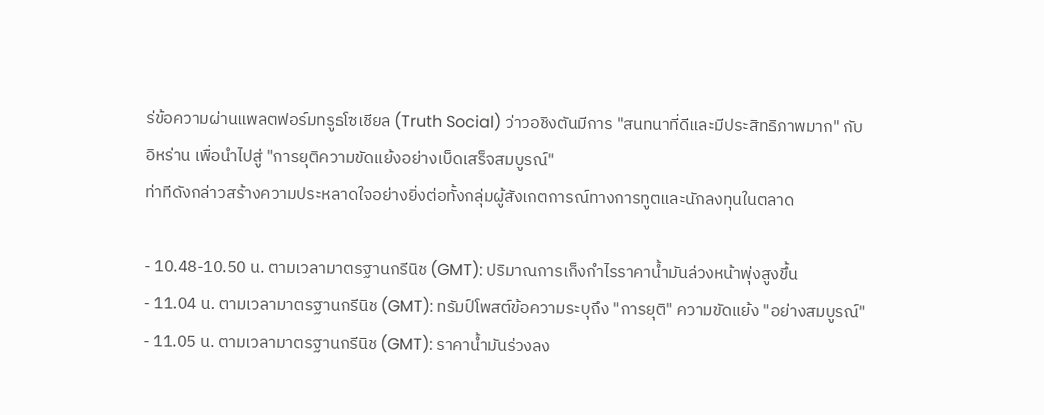ร่ข้อความผ่านแพลตฟอร์มทรูธโซเชียล (Truth Social) ว่าวอชิงตันมีการ "สนทนาที่ดีและมีประสิทธิภาพมาก" กับอิหร่าน เพื่อนำไปสู่ "การยุติความขัดแย้งอย่างเบ็ดเสร็จสมบูรณ์"
ท่าทีดังกล่าวสร้างความประหลาดใจอย่างยิ่งต่อทั้งกลุ่มผู้สังเกตการณ์ทางการทูตและนักลงทุนในตลาด

- 10.48-10.50 น. ตามเวลามาตรฐานกรีนิช (GMT): ปริมาณการเก็งกำไรราคาน้ำมันล่วงหน้าพุ่งสูงขึ้น
- 11.04 น. ตามเวลามาตรฐานกรีนิช (GMT): ทรัมป์โพสต์ข้อความระบุถึง "การยุติ" ความขัดแย้ง "อย่างสมบูรณ์"
- 11.05 น. ตามเวลามาตรฐานกรีนิช (GMT): ราคาน้ำมันร่วงลง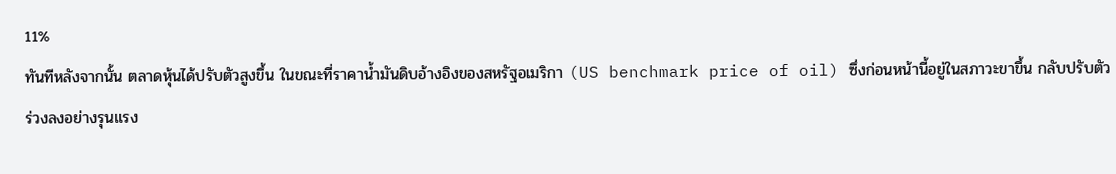11%
ทันทีหลังจากนั้น ตลาดหุ้นได้ปรับตัวสูงขึ้น ในขณะที่ราคาน้ำมันดิบอ้างอิงของสหรัฐอเมริกา (US benchmark price of oil) ซึ่งก่อนหน้านี้อยู่ในสภาวะขาขึ้น กลับปรับตัวร่วงลงอย่างรุนแรง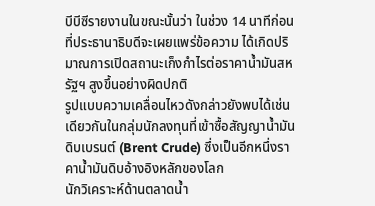บีบีซีรายงานในขณะนั้นว่า ในช่วง 14 นาทีก่อนที่ประธานาธิบดีจะเผยแพร่ข้อความ ได้เกิดปริมาณการเปิดสถานะเก็งกำไรต่อราคาน้ำมันสหรัฐฯ สูงขึ้นอย่างผิดปกติ
รูปแบบความเคลื่อนไหวดังกล่าวยังพบได้เช่นเดียวกันในกลุ่มนักลงทุนที่เข้าซื้อสัญญาน้ำมันดิบเบรนต์ (Brent Crude) ซึ่งเป็นอีกหนึ่งราคาน้ำมันดิบอ้างอิงหลักของโลก
นักวิเคราะห์ด้านตลาดน้ำ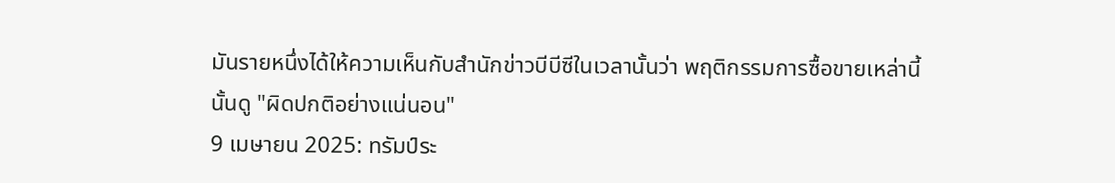มันรายหนึ่งได้ให้ความเห็นกับสำนักข่าวบีบีซีในเวลานั้นว่า พฤติกรรมการซื้อขายเหล่านี้นั้นดู "ผิดปกติอย่างแน่นอน"
9 เมษายน 2025: ทรัมป์ระ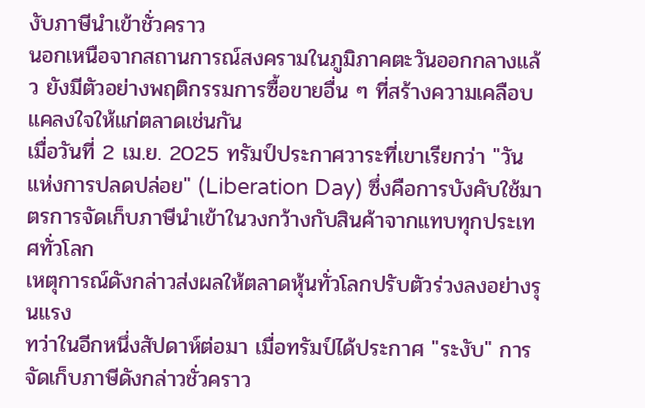งับภาษีนำเข้าชั่วคราว
นอกเหนือจากสถานการณ์สงครามในภูมิภาคตะวันออกกลางแล้ว ยังมีตัวอย่างพฤติกรรมการซื้อขายอื่น ๆ ที่สร้างความเคลือบแคลงใจให้แก่ตลาดเช่นกัน
เมื่อวันที่ 2 เม.ย. 2025 ทรัมป์ประกาศวาระที่เขาเรียกว่า "วันแห่งการปลดปล่อย" (Liberation Day) ซึ่งคือการบังคับใช้มาตรการจัดเก็บภาษีนำเข้าในวงกว้างกับสินค้าจากแทบทุกประเทศทั่วโลก
เหตุการณ์ดังกล่าวส่งผลให้ตลาดหุ้นทั่วโลกปรับตัวร่วงลงอย่างรุนแรง
ทว่าในอีกหนึ่งสัปดาห์ต่อมา เมื่อทรัมป์ได้ประกาศ "ระงับ" การจัดเก็บภาษีดังกล่าวชั่วคราว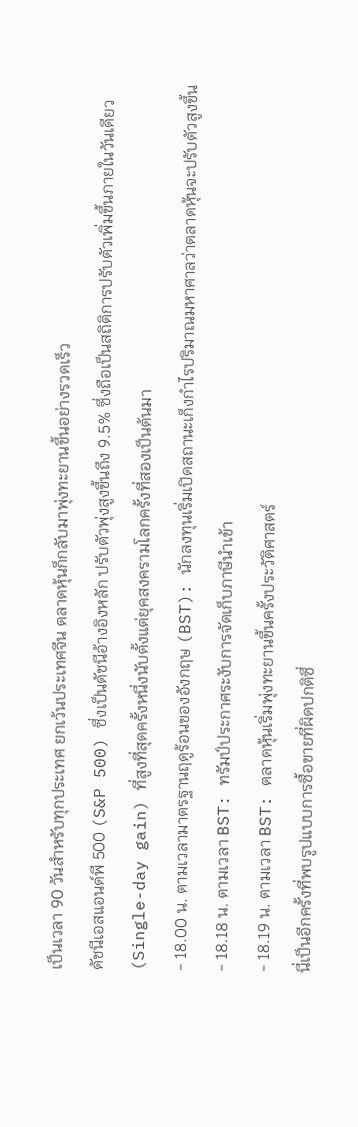เป็นเวลา 90 วันสำหรับทุกประเทศ ยกเว้นประเทศจีน ตลาดหุ้นก็กลับมาพุ่งทะยานขึ้นอย่างรวดเร็ว
ดัชนีเอสแอนด์พี 500 (S&P 500) ซึ่งเป็นดัชนีอ้างอิงหลัก ปรับตัวพุ่งสูงขึ้นถึง 9.5% ซึ่งถือเป็นสถิติการปรับตัวเพิ่มขึ้นภายในวันเดียว (Single-day gain) ที่สูงที่สุดครั้งหนึ่งนับตั้งแต่ยุคสงครามโลกครั้งที่สองเป็นต้นมา
- 18.00 น. ตามเวลามาตรฐานฤดูร้อนของอังกฤษ (BST): นักลงทุนเริ่มเปิดสถานะเก็งกำไรปริมาณมหาศาลว่าตลาดหุ้นจะปรับตัวสูงขึ้น
- 18.18 น. ตามเวลา BST: ทรัมป์ประกาศระงับการจัดเก็บภาษีนำเข้า
- 18.19 น. ตามเวลา BST: ตลาดหุ้นเริ่มพุ่งทะยานขึ้นครั้งประวัติศาสตร์
นี่เป็นอีกครั้งที่พบรูปแบบการซื้อขายที่ผิดปกติซึ่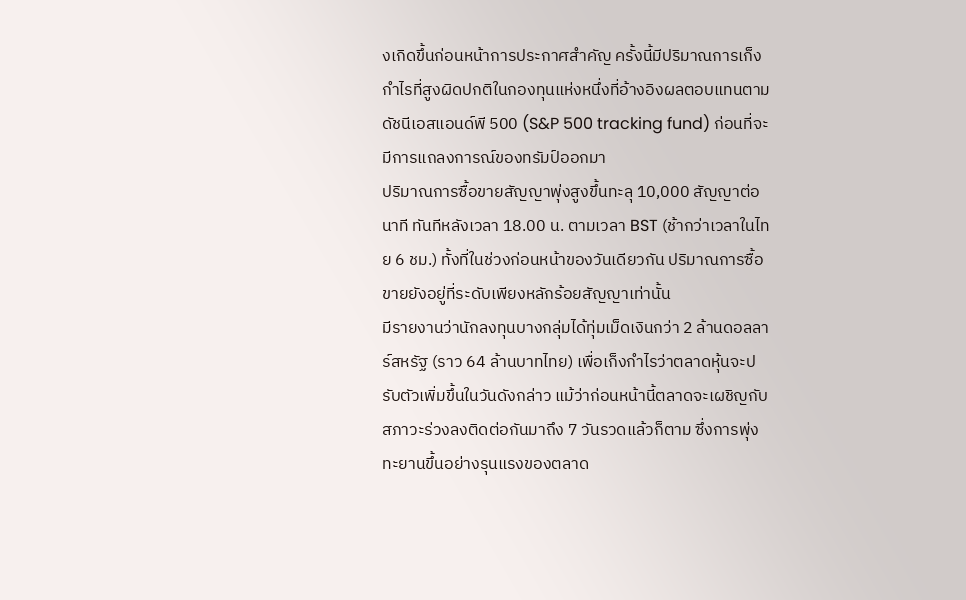งเกิดขึ้นก่อนหน้าการประกาศสำคัญ ครั้งนี้มีปริมาณการเก็งกำไรที่สูงผิดปกติในกองทุนแห่งหนึ่งที่อ้างอิงผลตอบแทนตามดัชนีเอสแอนด์พี 500 (S&P 500 tracking fund) ก่อนที่จะมีการแถลงการณ์ของทรัมป์ออกมา
ปริมาณการซื้อขายสัญญาพุ่งสูงขึ้นทะลุ 10,000 สัญญาต่อนาที ทันทีหลังเวลา 18.00 น. ตามเวลา BST (ช้ากว่าเวลาในไทย 6 ชม.) ทั้งที่ในช่วงก่อนหน้าของวันเดียวกัน ปริมาณการซื้อขายยังอยู่ที่ระดับเพียงหลักร้อยสัญญาเท่านั้น
มีรายงานว่านักลงทุนบางกลุ่มได้ทุ่มเม็ดเงินกว่า 2 ล้านดอลลาร์สหรัฐ (ราว 64 ล้านบาทไทย) เพื่อเก็งกำไรว่าตลาดหุ้นจะปรับตัวเพิ่มขึ้นในวันดังกล่าว แม้ว่าก่อนหน้านี้ตลาดจะเผชิญกับสภาวะร่วงลงติดต่อกันมาถึง 7 วันรวดแล้วก็ตาม ซึ่งการพุ่งทะยานขึ้นอย่างรุนแรงของตลาด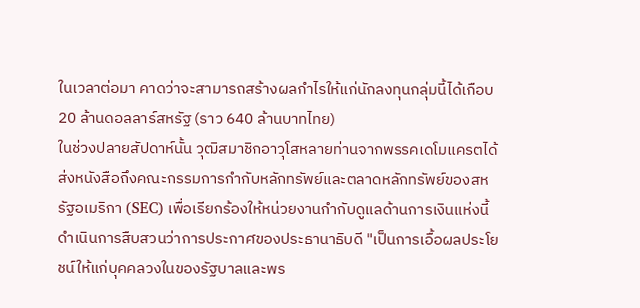ในเวลาต่อมา คาดว่าจะสามารถสร้างผลกำไรให้แก่นักลงทุนกลุ่มนี้ได้เกือบ 20 ล้านดอลลาร์สหรัฐ (ราว 640 ล้านบาทไทย)
ในช่วงปลายสัปดาห์นั้น วุฒิสมาชิกอาวุโสหลายท่านจากพรรคเดโมแครตได้ส่งหนังสือถึงคณะกรรมการกำกับหลักทรัพย์และตลาดหลักทรัพย์ของสหรัฐอเมริกา (SEC) เพื่อเรียกร้องให้หน่วยงานกำกับดูแลด้านการเงินแห่งนี้ ดำเนินการสืบสวนว่าการประกาศของประธานาธิบดี "เป็นการเอื้อผลประโยชน์ให้แก่บุคคลวงในของรัฐบาลและพร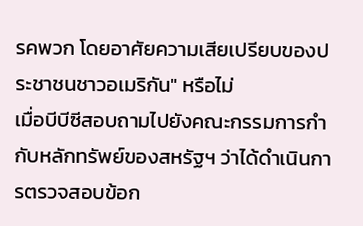รคพวก โดยอาศัยความเสียเปรียบของประชาชนชาวอเมริกัน" หรือไม่
เมื่อบีบีซีสอบถามไปยังคณะกรรมการกำกับหลักทรัพย์ของสหรัฐฯ ว่าได้ดำเนินการตรวจสอบข้อก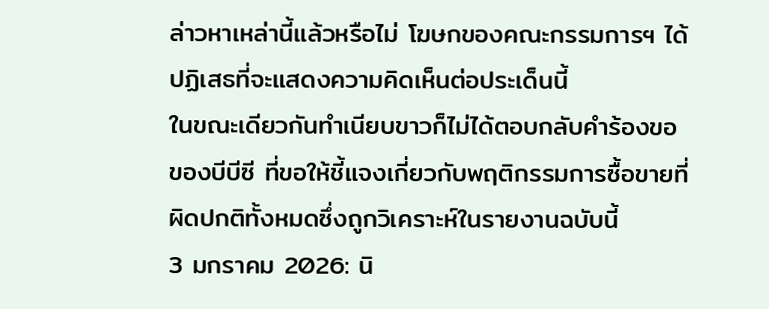ล่าวหาเหล่านี้แล้วหรือไม่ โฆษกของคณะกรรมการฯ ได้ปฏิเสธที่จะแสดงความคิดเห็นต่อประเด็นนี้
ในขณะเดียวกันทำเนียบขาวก็ไม่ได้ตอบกลับคำร้องขอของบีบีซี ที่ขอให้ชี้แจงเกี่ยวกับพฤติกรรมการซื้อขายที่ผิดปกติทั้งหมดซึ่งถูกวิเคราะห์ในรายงานฉบับนี้
3 มกราคม 2026: นิ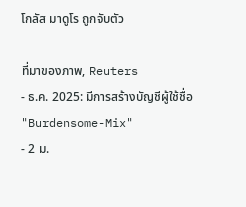โกลัส มาดูโร ถูกจับตัว

ที่มาของภาพ, Reuters
- ธ.ค. 2025: มีการสร้างบัญชีผู้ใช้ชื่อ "Burdensome-Mix"
- 2 ม.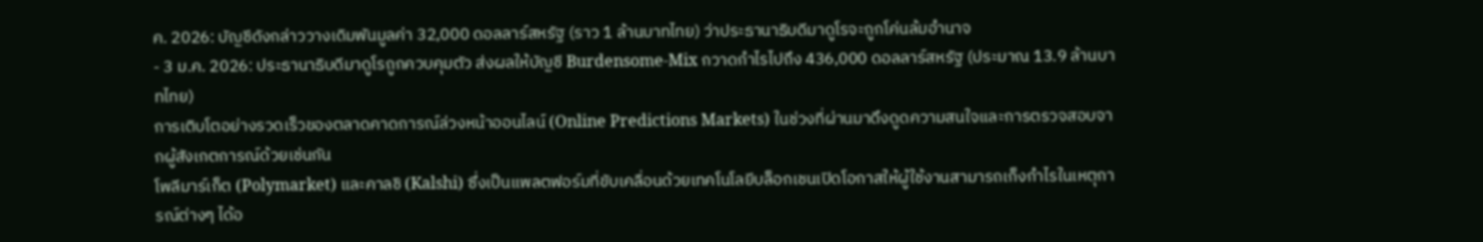ค. 2026: บัญชีดังกล่าววางเดิมพันมูลค่า 32,000 ดอลลาร์สหรัฐ (ราว 1 ล้านบาทไทย) ว่าประธานาธิบดีมาดูโรจะถูกโค่นล้มอำนาจ
- 3 ม.ค. 2026: ประธานาธิบดีมาดูโรถูกควบคุมตัว ส่งผลให้บัญชี Burdensome-Mix กวาดกำไรไปถึง 436,000 ดอลลาร์สหรัฐ (ประมาณ 13.9 ล้านบาทไทย)
การเติบโตอย่างรวดเร็วของตลาดคาดการณ์ล่วงหน้าออนไลน์ (Online Predictions Markets) ในช่วงที่ผ่านมาดึงดูดความสนใจและการตรวจสอบจากผู้สังเกตการณ์ด้วยเช่นกัน
โพลีมาร์เก็ต (Polymarket) และคาลชิ (Kalshi) ซึ่งเป็นแพลตฟอร์มที่ขับเคลื่อนด้วยเทคโนโลยีบล็อกเชนเปิดโอกาสให้ผู้ใช้งานสามารถเก็งกำไรในเหตุการณ์ต่างๆ ได้อ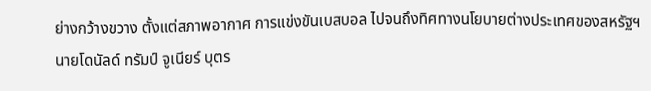ย่างกว้างขวาง ตั้งแต่สภาพอากาศ การแข่งขันเบสบอล ไปจนถึงทิศทางนโยบายต่างประเทศของสหรัฐฯ
นายโดนัลด์ ทรัมป์ จูเนียร์ บุตร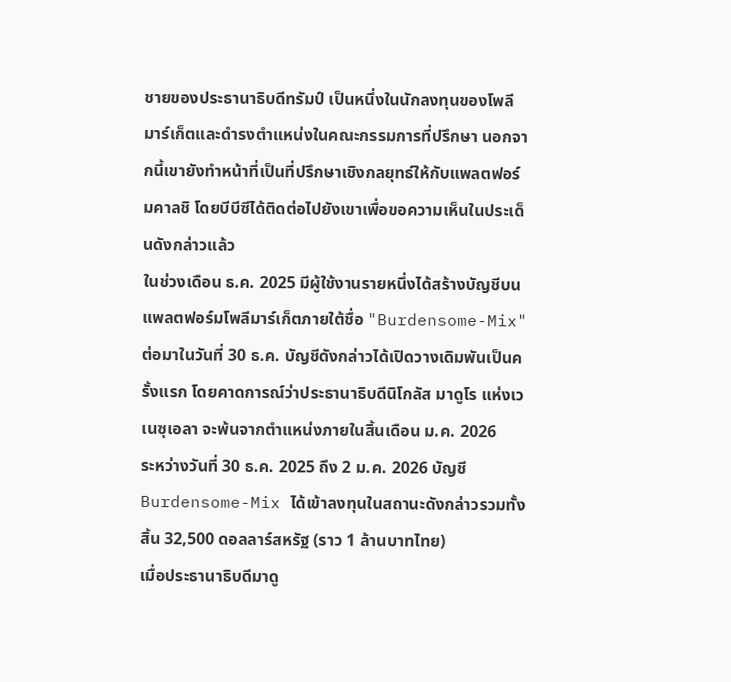ชายของประธานาธิบดีทรัมป์ เป็นหนึ่งในนักลงทุนของโพลีมาร์เก็ตและดำรงตำแหน่งในคณะกรรมการที่ปรึกษา นอกจากนี้เขายังทำหน้าที่เป็นที่ปรึกษาเชิงกลยุทธ์ให้กับแพลตฟอร์มคาลชิ โดยบีบีซีได้ติดต่อไปยังเขาเพื่อขอความเห็นในประเด็นดังกล่าวแล้ว
ในช่วงเดือน ธ.ค. 2025 มีผู้ใช้งานรายหนึ่งได้สร้างบัญชีบนแพลตฟอร์มโพลีมาร์เก็ตภายใต้ชื่อ "Burdensome-Mix" ต่อมาในวันที่ 30 ธ.ค. บัญชีดังกล่าวได้เปิดวางเดิมพันเป็นครั้งแรก โดยคาดการณ์ว่าประธานาธิบดีนิโกลัส มาดูโร แห่งเวเนซุเอลา จะพ้นจากตำแหน่งภายในสิ้นเดือน ม.ค. 2026
ระหว่างวันที่ 30 ธ.ค. 2025 ถึง 2 ม.ค. 2026 บัญชี Burdensome-Mix ได้เข้าลงทุนในสถานะดังกล่าวรวมทั้งสิ้น 32,500 ดอลลาร์สหรัฐ (ราว 1 ล้านบาทไทย)
เมื่อประธานาธิบดีมาดู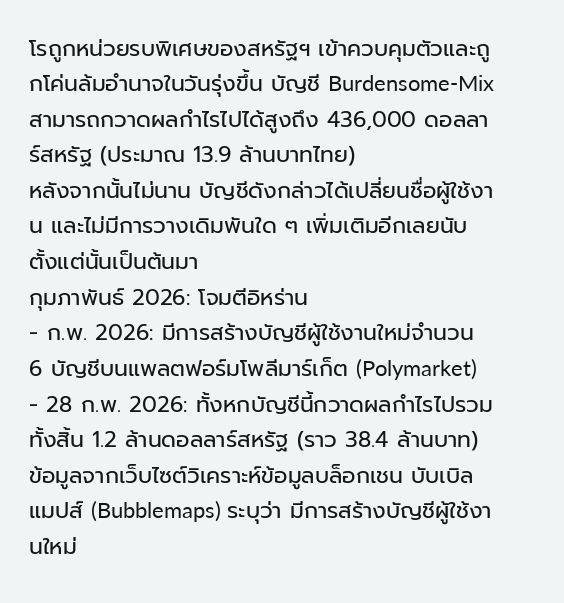โรถูกหน่วยรบพิเศษของสหรัฐฯ เข้าควบคุมตัวและถูกโค่นล้มอำนาจในวันรุ่งขึ้น บัญชี Burdensome-Mix สามารถกวาดผลกำไรไปได้สูงถึง 436,000 ดอลลาร์สหรัฐ (ประมาณ 13.9 ล้านบาทไทย)
หลังจากนั้นไม่นาน บัญชีดังกล่าวได้เปลี่ยนชื่อผู้ใช้งาน และไม่มีการวางเดิมพันใด ๆ เพิ่มเติมอีกเลยนับตั้งแต่นั้นเป็นต้นมา
กุมภาพันธ์ 2026: โจมตีอิหร่าน
- ก.พ. 2026: มีการสร้างบัญชีผู้ใช้งานใหม่จำนวน 6 บัญชีบนแพลตฟอร์มโพลีมาร์เก็ต (Polymarket)
- 28 ก.พ. 2026: ทั้งหกบัญชีนี้กวาดผลกำไรไปรวมทั้งสิ้น 1.2 ล้านดอลลาร์สหรัฐ (ราว 38.4 ล้านบาท)
ข้อมูลจากเว็บไซต์วิเคราะห์ข้อมูลบล็อกเชน บับเบิลแมปส์ (Bubblemaps) ระบุว่า มีการสร้างบัญชีผู้ใช้งานใหม่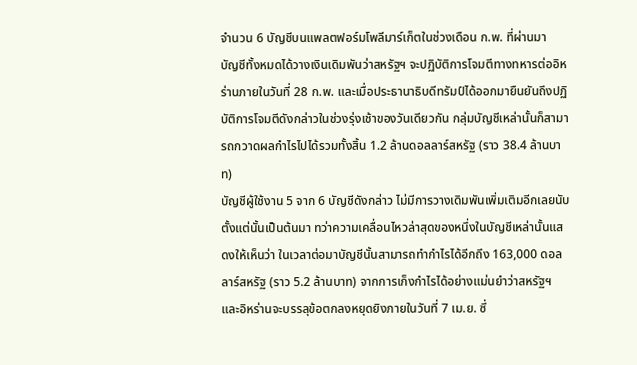จำนวน 6 บัญชีบนแพลตฟอร์มโพลีมาร์เก็ตในช่วงเดือน ก.พ. ที่ผ่านมา
บัญชีทั้งหมดได้วางเงินเดิมพันว่าสหรัฐฯ จะปฏิบัติการโจมตีทางทหารต่ออิหร่านภายในวันที่ 28 ก.พ. และเมื่อประธานาธิบดีทรัมป์ได้ออกมายืนยันถึงปฏิบัติการโจมตีดังกล่าวในช่วงรุ่งเช้าของวันเดียวกัน กลุ่มบัญชีเหล่านั้นก็สามารถกวาดผลกำไรไปได้รวมทั้งสิ้น 1.2 ล้านดอลลาร์สหรัฐ (ราว 38.4 ล้านบาท)
บัญชีผู้ใช้งาน 5 จาก 6 บัญชีดังกล่าว ไม่มีการวางเดิมพันเพิ่มเติมอีกเลยนับตั้งแต่นั้นเป็นต้นมา ทว่าความเคลื่อนไหวล่าสุดของหนึ่งในบัญชีเหล่านั้นแสดงให้เห็นว่า ในเวลาต่อมาบัญชีนั้นสามารถทำกำไรได้อีกถึง 163,000 ดอลลาร์สหรัฐ (ราว 5.2 ล้านบาท) จากการเก็งกำไรได้อย่างแม่นยำว่าสหรัฐฯ และอิหร่านจะบรรลุข้อตกลงหยุดยิงภายในวันที่ 7 เม.ย. ซึ่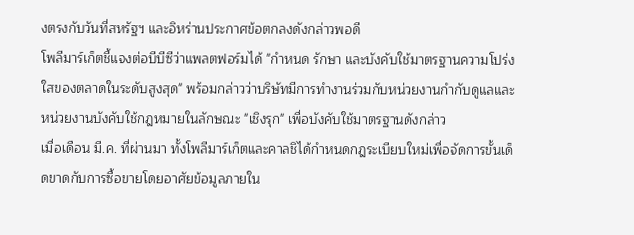งตรงกับวันที่สหรัฐฯ และอิหร่านประกาศข้อตกลงดังกล่าวพอดี
โพลีมาร์เก็ตชี้แจงต่อบีบีซีว่าแพลตฟอร์มได้ "กำหนด รักษา และบังคับใช้มาตรฐานความโปร่งใสของตลาดในระดับสูงสุด" พร้อมกล่าวว่าบริษัทมีการทำงานร่วมกับหน่วยงานกำกับดูแลและหน่วยงานบังคับใช้กฎหมายในลักษณะ "เชิงรุก" เพื่อบังคับใช้มาตรฐานดังกล่าว
เมื่อเดือน มี.ค. ที่ผ่านมา ทั้งโพลีมาร์เก็ตและคาลชิได้กำหนดกฎระเบียบใหม่เพื่อจัดการขั้นเด็ดขาดกับการซื้อขายโดยอาศัยข้อมูลภายใน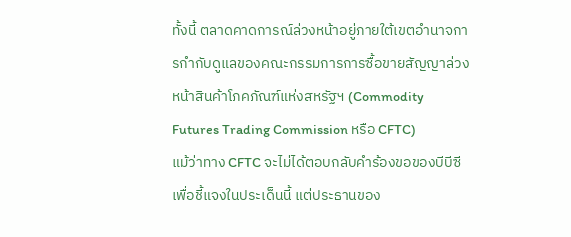ทั้งนี้ ตลาดคาดการณ์ล่วงหน้าอยู่ภายใต้เขตอำนาจการกำกับดูแลของคณะกรรมการการซื้อขายสัญญาล่วงหน้าสินค้าโภคภัณฑ์แห่งสหรัฐฯ (Commodity Futures Trading Commission หรือ CFTC)
แม้ว่าทาง CFTC จะไม่ได้ตอบกลับคำร้องขอของบีบีซีเพื่อชี้แจงในประเด็นนี้ แต่ประธานของ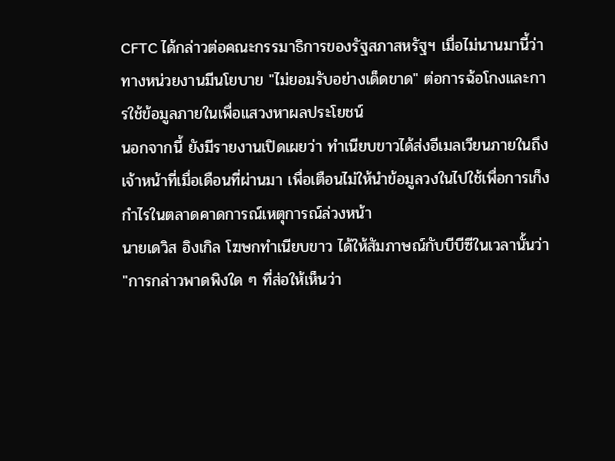CFTC ได้กล่าวต่อคณะกรรมาธิการของรัฐสภาสหรัฐฯ เมื่อไม่นานมานี้ว่า ทางหน่วยงานมีนโยบาย "ไม่ยอมรับอย่างเด็ดขาด" ต่อการฉ้อโกงและการใช้ข้อมูลภายในเพื่อแสวงหาผลประโยชน์
นอกจากนี้ ยังมีรายงานเปิดเผยว่า ทำเนียบขาวได้ส่งอีเมลเวียนภายในถึงเจ้าหน้าที่เมื่อเดือนที่ผ่านมา เพื่อเตือนไม่ให้นำข้อมูลวงในไปใช้เพื่อการเก็งกำไรในตลาดคาดการณ์เหตุการณ์ล่วงหน้า
นายเดวิส อิงเกิล โฆษกทำเนียบขาว ได้ให้สัมภาษณ์กับบีบีซีในเวลานั้นว่า "การกล่าวพาดพิงใด ๆ ที่ส่อให้เห็นว่า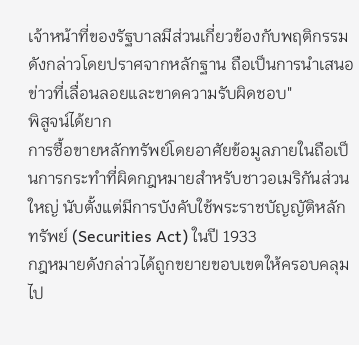เจ้าหน้าที่ของรัฐบาลมีส่วนเกี่ยวข้องกับพฤติกรรมดังกล่าวโดยปราศจากหลักฐาน ถือเป็นการนำเสนอข่าวที่เลื่อนลอยและขาดความรับผิดชอบ"
พิสูจน์ได้ยาก
การซื้อขายหลักทรัพย์โดยอาศัยข้อมูลภายในถือเป็นการกระทำที่ผิดกฎหมายสำหรับชาวอเมริกันส่วนใหญ่ นับตั้งแต่มีการบังคับใช้พระราชบัญญัติหลักทรัพย์ (Securities Act) ในปี 1933
กฎหมายดังกล่าวได้ถูกขยายขอบเขตให้ครอบคลุมไป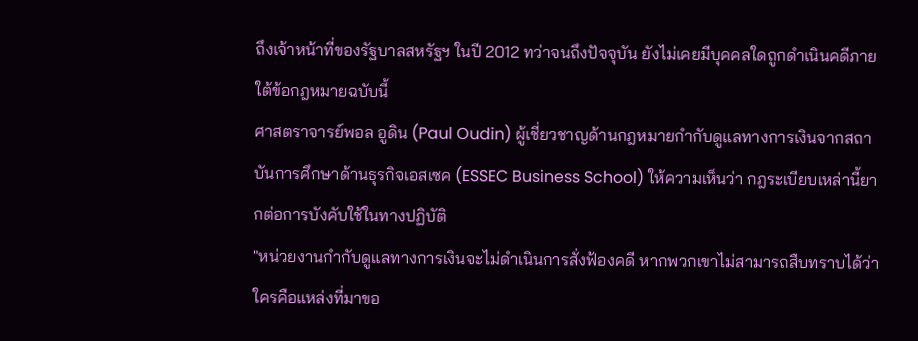ถึงเจ้าหน้าที่ของรัฐบาลสหรัฐฯ ในปี 2012 ทว่าจนถึงปัจจุบัน ยังไม่เคยมีบุคคลใดถูกดำเนินคดีภายใต้ข้อกฎหมายฉบับนี้
ศาสตราจารย์พอล อูดิน (Paul Oudin) ผู้เชี่ยวชาญด้านกฎหมายกำกับดูแลทางการเงินจากสถาบันการศึกษาด้านธุรกิจเอสเซค (ESSEC Business School) ให้ความเห็นว่า กฎระเบียบเหล่านี้ยากต่อการบังคับใช้ในทางปฏิบัติ
"หน่วยงานกำกับดูแลทางการเงินจะไม่ดำเนินการสั่งฟ้องคดี หากพวกเขาไม่สามารถสืบทราบได้ว่าใครคือแหล่งที่มาขอ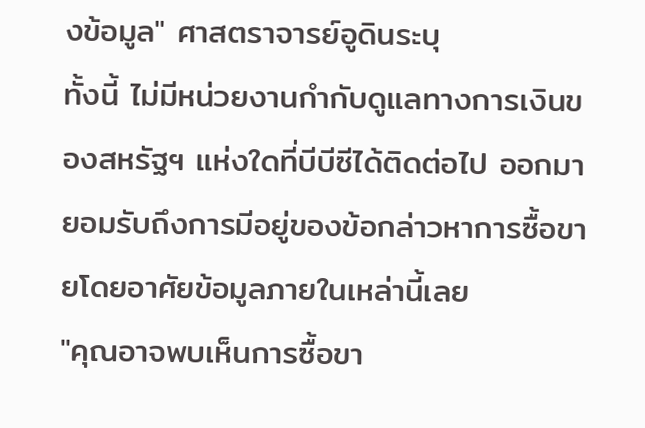งข้อมูล" ศาสตราจารย์อูดินระบุ
ทั้งนี้ ไม่มีหน่วยงานกำกับดูแลทางการเงินของสหรัฐฯ แห่งใดที่บีบีซีได้ติดต่อไป ออกมายอมรับถึงการมีอยู่ของข้อกล่าวหาการซื้อขายโดยอาศัยข้อมูลภายในเหล่านี้เลย
"คุณอาจพบเห็นการซื้อขา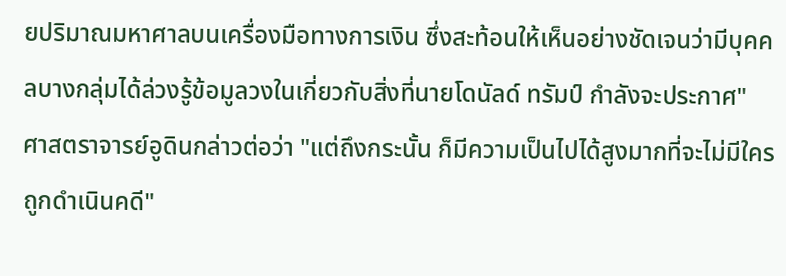ยปริมาณมหาศาลบนเครื่องมือทางการเงิน ซึ่งสะท้อนให้เห็นอย่างชัดเจนว่ามีบุคคลบางกลุ่มได้ล่วงรู้ข้อมูลวงในเกี่ยวกับสิ่งที่นายโดนัลด์ ทรัมป์ กำลังจะประกาศ"
ศาสตราจารย์อูดินกล่าวต่อว่า "แต่ถึงกระนั้น ก็มีความเป็นไปได้สูงมากที่จะไม่มีใครถูกดำเนินคดี"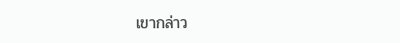เขากล่าว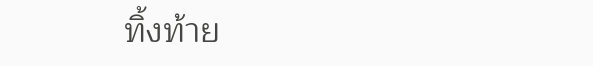ทิ้งท้าย